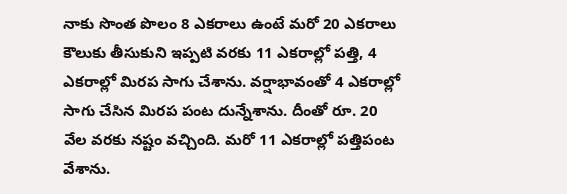నాకు సొంత పొలం 8 ఎకరాలు ఉంటే మరో 20 ఎకరాలు కౌలుకు తీసుకుని ఇప్పటి వరకు 11 ఎకరాల్లో పత్తి, 4 ఎకరాల్లో మిరప సాగు చేశాను. వర్షాభావంతో 4 ఎకరాల్లో సాగు చేసిన మిరప పంట దున్నేశాను. దీంతో రూ. 20 వేల వరకు నష్టం వచ్చింది. మరో 11 ఎకరాల్లో పత్తిపంట వేశాను.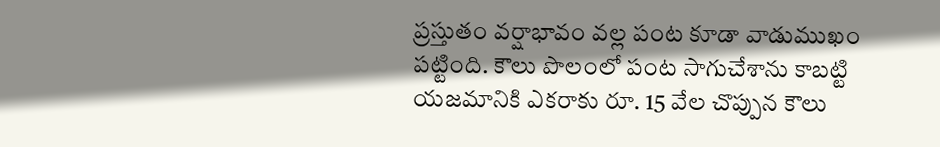ప్రస్తుతం వర్షాభావం వల్ల పంట కూడా వాడుముఖం పట్టింది. కౌలు పొలంలో పంట సాగుచేశాను కాబట్టి యజమానికి ఎకరాకు రూ. 15 వేల చొప్పున కౌలు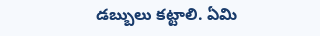డబ్బులు కట్టాలి. ఏమి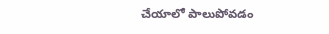చేయాలో పాలుపోవడం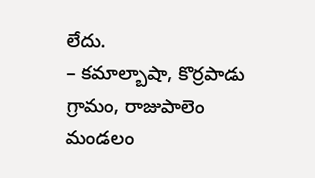లేదు.
– కమాల్బాషా, కొర్రపాడు గ్రామం, రాజుపాలెం మండలం